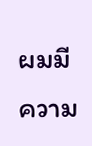ผมมีความ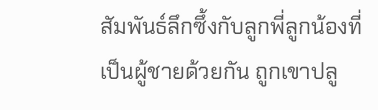สัมพันธ์ลึกซึ้งกับลูกพี่ลูกน้องที่เป็นผู้ชายด้วยกัน ถูกเขาปลู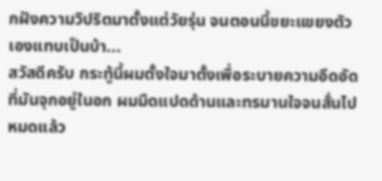กฝังความวิปริตมาตั้งแต่วัยรุ่น จนตอนนี้ขยะแขยงตัวเองแทบเป็นบ้า...
สวัสดีครับ กระทู้นี้ผมตั้งใจมาตั้งเพื่อระบายความอึดอัดที่มันจุกอยู่ในอก ผมมืดแปดด้านและทรมานใจจนสั่นไปหมดแล้ว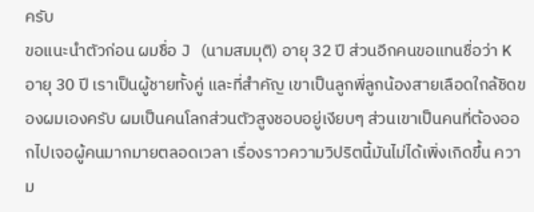ครับ
ขอแนะนำตัวก่อน ผมชื่อ J (นามสมมุติ) อายุ 32 ปี ส่วนอีกคนขอแทนชื่อว่า K อายุ 30 ปี เราเป็นผู้ชายทั้งคู่ และที่สำคัญ เขาเป็นลูกพี่ลูกน้องสายเลือดใกล้ชิดของผมเองครับ ผมเป็นคนโลกส่วนตัวสูงชอบอยู่เงียบๆ ส่วนเขาเป็นคนที่ต้องออกไปเจอผู้คนมากมายตลอดเวลา เรื่องราวความวิปริตนี้มันไม่ได้เพิ่งเกิดขึ้น ความ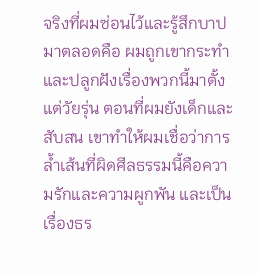จริงที่ผมซ่อนไว้และรู้สึกบาปมาตลอดคือ ผมถูกเขากระทำ และปลูกฝังเรื่องพวกนี้มาตั้งแต่วัยรุ่น ตอนที่ผมยังเด็กและสับสน เขาทำให้ผมเชื่อว่าการล้ำเส้นที่ผิดศีลธรรมนี้คือความรักและความผูกพัน และเป็นเรื่องธร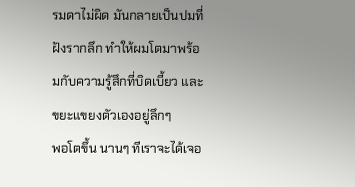รมดาไม่ผิด มันกลายเป็นปมที่ฝังรากลึก ทำให้ผมโตมาพร้อมกับความรู้สึกที่บิดเบี้ยว และขยะแขยงตัวเองอยู่ลึกๆ
พอโตขึ้น นานๆ ทีเราจะได้เจอ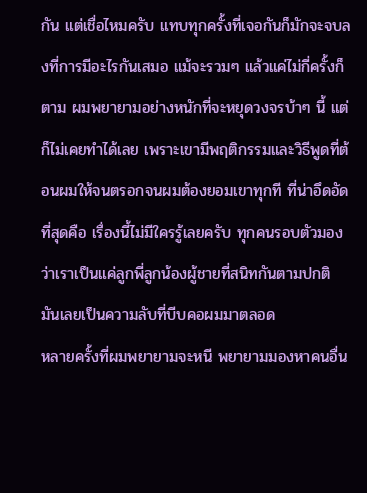กัน แต่เชื่อไหมครับ แทบทุกครั้งที่เจอกันก็มักจะจบลงที่การมีอะไรกันเสมอ แม้จะรวมๆ แล้วแค่ไม่กี่ครั้งก็ตาม ผมพยายามอย่างหนักที่จะหยุดวงจรบ้าๆ นี้ แต่ก็ไม่เคยทำได้เลย เพราะเขามีพฤติกรรมและวิธีพูดที่ต้อนผมให้จนตรอกจนผมต้องยอมเขาทุกที ที่น่าอึดอัดที่สุดคือ เรื่องนี้ไม่มีใครรู้เลยครับ ทุกคนรอบตัวมองว่าเราเป็นแค่ลูกพี่ลูกน้องผู้ชายที่สนิทกันตามปกติ มันเลยเป็นความลับที่บีบคอผมมาตลอด
หลายครั้งที่ผมพยายามจะหนี พยายามมองหาคนอื่น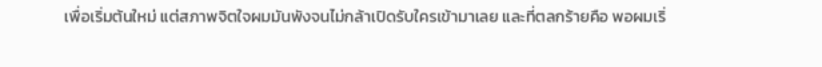เพื่อเริ่มต้นใหม่ แต่สภาพจิตใจผมมันพังจนไม่กล้าเปิดรับใครเข้ามาเลย และที่ตลกร้ายคือ พอผมเริ่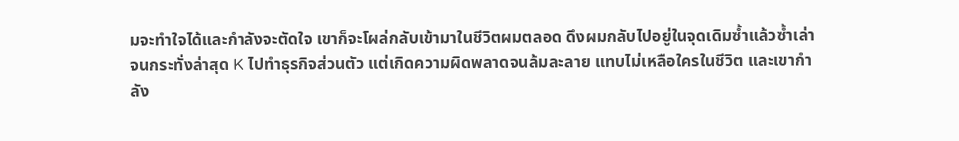มจะทำใจได้และกำลังจะตัดใจ เขาก็จะโผล่กลับเข้ามาในชีวิตผมตลอด ดึงผมกลับไปอยู่ในจุดเดิมซ้ำแล้วซ้ำเล่า
จนกระทั่งล่าสุด K ไปทำธุรกิจส่วนตัว แต่เกิดความผิดพลาดจนล้มละลาย แทบไม่เหลือใครในชีวิต และเขากำลัง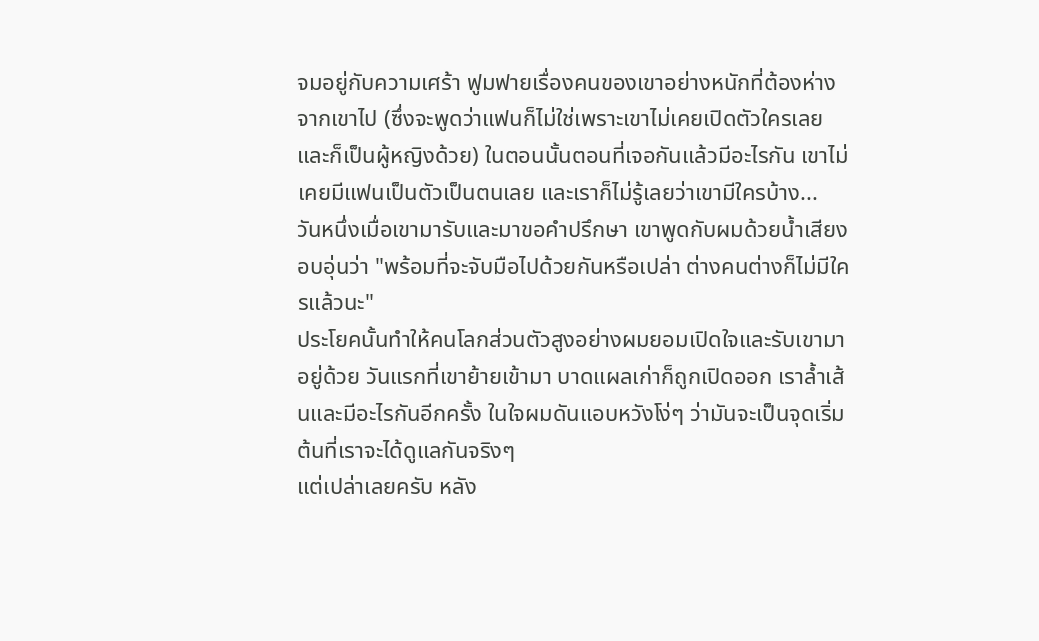จมอยู่กับความเศร้า ฟูมฟายเรื่องคนของเขาอย่างหนักที่ต้องห่างจากเขาไป (ซึ่งจะพูดว่าแฟนก็ไม่ใช่เพราะเขาไม่เคยเปิดตัวใครเลยและก็เป็นผู้หญิงด้วย) ในตอนนั้นตอนที่เจอกันแล้วมีอะไรกัน เขาไม่เคยมีแฟนเป็นตัวเป็นตนเลย และเราก็ไม่รู้เลยว่าเขามีใครบ้าง...
วันหนึ่งเมื่อเขามารับและมาขอคำปรึกษา เขาพูดกับผมด้วยน้ำเสียงอบอุ่นว่า "พร้อมที่จะจับมือไปด้วยกันหรือเปล่า ต่างคนต่างก็ไม่มีใครแล้วนะ"
ประโยคนั้นทำให้คนโลกส่วนตัวสูงอย่างผมยอมเปิดใจและรับเขามาอยู่ด้วย วันแรกที่เขาย้ายเข้ามา บาดแผลเก่าก็ถูกเปิดออก เราล้ำเส้นและมีอะไรกันอีกครั้ง ในใจผมดันแอบหวังโง่ๆ ว่ามันจะเป็นจุดเริ่มต้นที่เราจะได้ดูแลกันจริงๆ
แต่เปล่าเลยครับ หลัง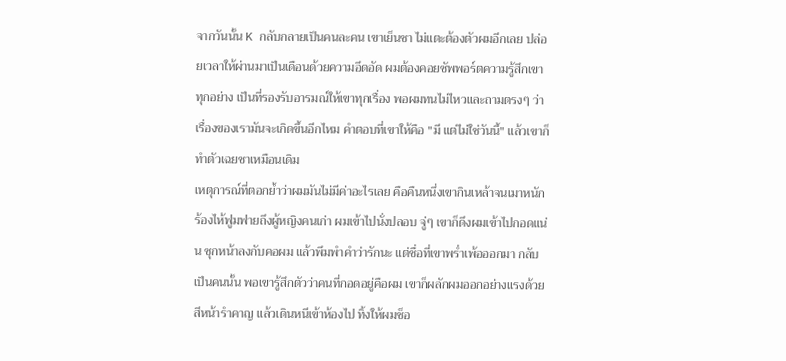จากวันนั้น K กลับกลายเป็นคนละคน เขาเย็นชา ไม่แตะต้องตัวผมอีกเลย ปล่อยเวลาให้ผ่านมาเป็นเดือนด้วยความอึดอัด ผมต้องคอยซัพพอร์ตความรู้สึกเขาทุกอย่าง เป็นที่รองรับอารมณ์ให้เขาทุกเรื่อง พอผมทนไม่ไหวและถามตรงๆ ว่าเรื่องของเรามันจะเกิดขึ้นอีกไหม คำตอบที่เขาให้คือ "มี แต่ไม่ใช่วันนี้" แล้วเขาก็ทำตัวเฉยชาเหมือนเดิม
เหตุการณ์ที่ตอกย้ำว่าผมมันไม่มีค่าอะไรเลย คือคืนหนึ่งเขากินเหล้าจนเมาหนัก ร้องไห้ฟูมฟายถึงผู้หญิงคนเก่า ผมเข้าไปนั่งปลอบ จู่ๆ เขาก็ดึงผมเข้าไปกอดแน่น ซุกหน้าลงกับคอผม แล้วพึมพำคำว่ารักนะ แต่ชื่อที่เขาพร่ำเพ้อออกมา กลับเป็นคนนั้น พอเขารู้สึกตัวว่าคนที่กอดอยู่คือผม เขาก็ผลักผมออกอย่างแรงด้วยสีหน้ารำคาญ แล้วเดินหนีเข้าห้องไป ทิ้งให้ผมช็อ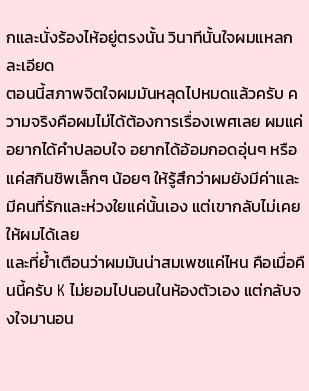กและนั่งร้องไห้อยู่ตรงนั้น วินาทีนั้นใจผมแหลกละเอียด
ตอนนี้สภาพจิตใจผมมันหลุดไปหมดแล้วครับ ความจริงคือผมไม่ได้ต้องการเรื่องเพศเลย ผมแค่อยากได้คำปลอบใจ อยากได้อ้อมกอดอุ่นๆ หรือแค่สกินชิพเล็กๆ น้อยๆ ให้รู้สึกว่าผมยังมีค่าและมีคนที่รักและห่วงใยแค่นั้นเอง แต่เขากลับไม่เคยให้ผมได้เลย
และที่ย้ำเตือนว่าผมมันน่าสมเพชแค่ไหน คือเมื่อคืนนี้ครับ K ไม่ยอมไปนอนในห้องตัวเอง แต่กลับจงใจมานอน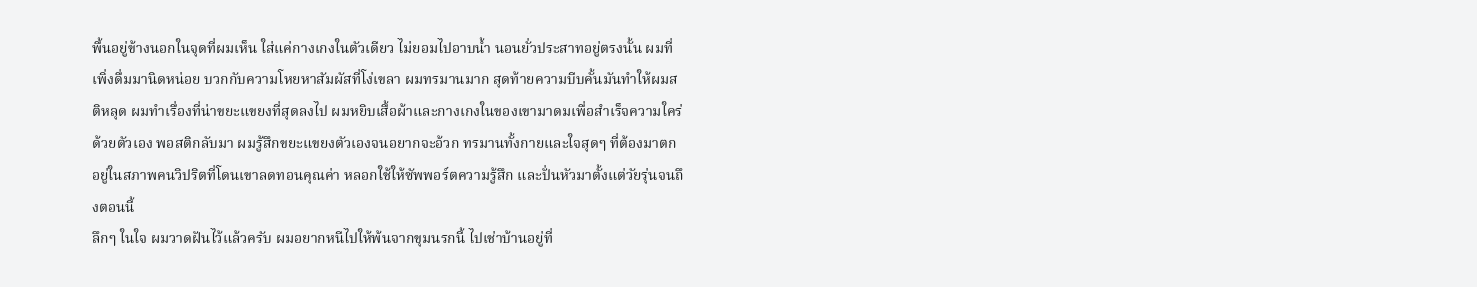พื้นอยู่ข้างนอกในจุดที่ผมเห็น ใส่แค่กางเกงในตัวเดียว ไม่ยอมไปอาบน้ำ นอนยั่วประสาทอยู่ตรงนั้น ผมที่เพิ่งดื่มมานิดหน่อย บวกกับความโหยหาสัมผัสที่โง่เขลา ผมทรมานมาก สุดท้ายความบีบคั้นมันทำให้ผมสติหลุด ผมทำเรื่องที่น่าขยะแขยงที่สุดลงไป ผมหยิบเสื้อผ้าและกางเกงในของเขามาดมเพื่อสำเร็จความใคร่ด้วยตัวเอง พอสติกลับมา ผมรู้สึกขยะแขยงตัวเองจนอยากจะอ้วก ทรมานทั้งกายและใจสุดๆ ที่ต้องมาตกอยู่ในสภาพคนวิปริตที่โดนเขาลดทอนคุณค่า หลอกใช้ให้ซัพพอร์ตความรู้สึก และปั่นหัวมาตั้งแต่วัยรุ่นจนถึงตอนนี้
ลึกๆ ในใจ ผมวาดฝันไว้แล้วครับ ผมอยากหนีไปให้พ้นจากขุมนรกนี้ ไปเช่าบ้านอยู่ที่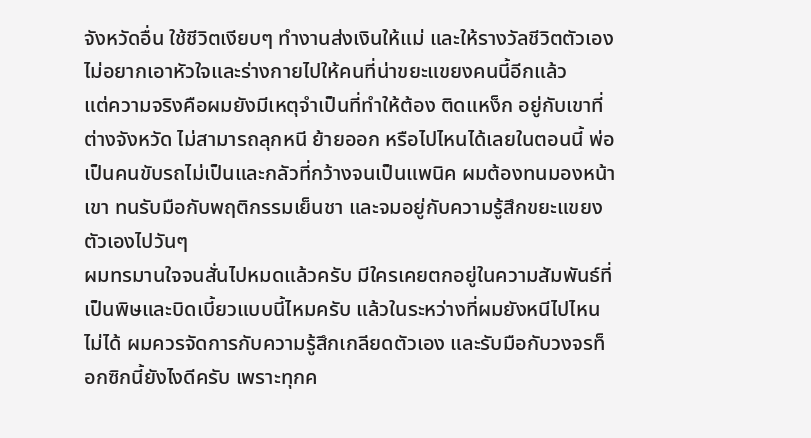จังหวัดอื่น ใช้ชีวิตเงียบๆ ทำงานส่งเงินให้แม่ และให้รางวัลชีวิตตัวเอง ไม่อยากเอาหัวใจและร่างกายไปให้คนที่น่าขยะแขยงคนนี้อีกแล้ว
แต่ความจริงคือผมยังมีเหตุจำเป็นที่ทำให้ต้อง ติดแหง็ก อยู่กับเขาที่ต่างจังหวัด ไม่สามารถลุกหนี ย้ายออก หรือไปไหนได้เลยในตอนนี้ พ่อเป็นคนขับรถไม่เป็นและกลัวที่กว้างจนเป็นแพนิค ผมต้องทนมองหน้าเขา ทนรับมือกับพฤติกรรมเย็นชา และจมอยู่กับความรู้สึกขยะแขยงตัวเองไปวันๆ
ผมทรมานใจจนสั่นไปหมดแล้วครับ มีใครเคยตกอยู่ในความสัมพันธ์ที่เป็นพิษและบิดเบี้ยวแบบนี้ไหมครับ แล้วในระหว่างที่ผมยังหนีไปไหนไม่ได้ ผมควรจัดการกับความรู้สึกเกลียดตัวเอง และรับมือกับวงจรท็อกซิกนี้ยังไงดีครับ เพราะทุกค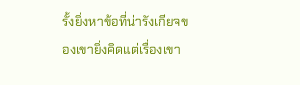รั้งยิ่งหาข้อที่น่ารังเกียจของเขายิ่งคิดแต่เรื่องเขา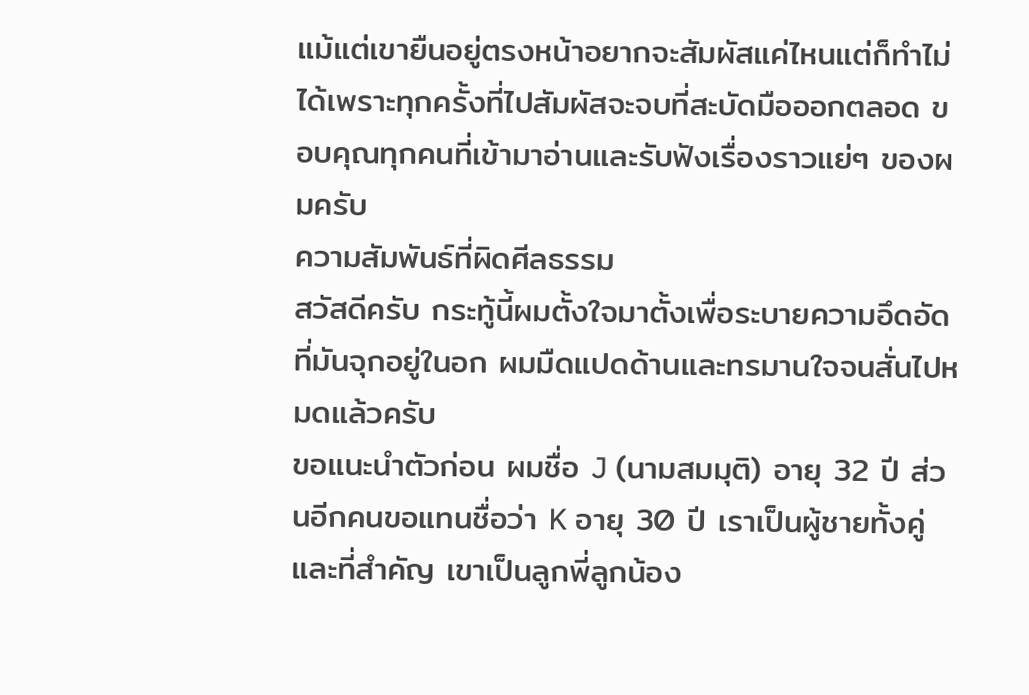แม้แต่เขายืนอยู่ตรงหน้าอยากจะสัมผัสแค่ไหนแต่ก็ทำไม่ได้เพราะทุกครั้งที่ไปสัมผัสจะจบที่สะบัดมือออกตลอด ขอบคุณทุกคนที่เข้ามาอ่านและรับฟังเรื่องราวแย่ๆ ของผมครับ
ความสัมพันธ์ที่ผิดศีลธรรม
สวัสดีครับ กระทู้นี้ผมตั้งใจมาตั้งเพื่อระบายความอึดอัดที่มันจุกอยู่ในอก ผมมืดแปดด้านและทรมานใจจนสั่นไปหมดแล้วครับ
ขอแนะนำตัวก่อน ผมชื่อ J (นามสมมุติ) อายุ 32 ปี ส่วนอีกคนขอแทนชื่อว่า K อายุ 30 ปี เราเป็นผู้ชายทั้งคู่ และที่สำคัญ เขาเป็นลูกพี่ลูกน้อง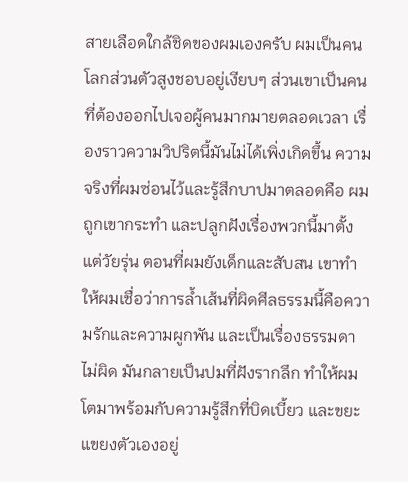สายเลือดใกล้ชิดของผมเองครับ ผมเป็นคนโลกส่วนตัวสูงชอบอยู่เงียบๆ ส่วนเขาเป็นคนที่ต้องออกไปเจอผู้คนมากมายตลอดเวลา เรื่องราวความวิปริตนี้มันไม่ได้เพิ่งเกิดขึ้น ความจริงที่ผมซ่อนไว้และรู้สึกบาปมาตลอดคือ ผมถูกเขากระทำ และปลูกฝังเรื่องพวกนี้มาตั้งแต่วัยรุ่น ตอนที่ผมยังเด็กและสับสน เขาทำให้ผมเชื่อว่าการล้ำเส้นที่ผิดศีลธรรมนี้คือความรักและความผูกพัน และเป็นเรื่องธรรมดาไม่ผิด มันกลายเป็นปมที่ฝังรากลึก ทำให้ผมโตมาพร้อมกับความรู้สึกที่บิดเบี้ยว และขยะแขยงตัวเองอยู่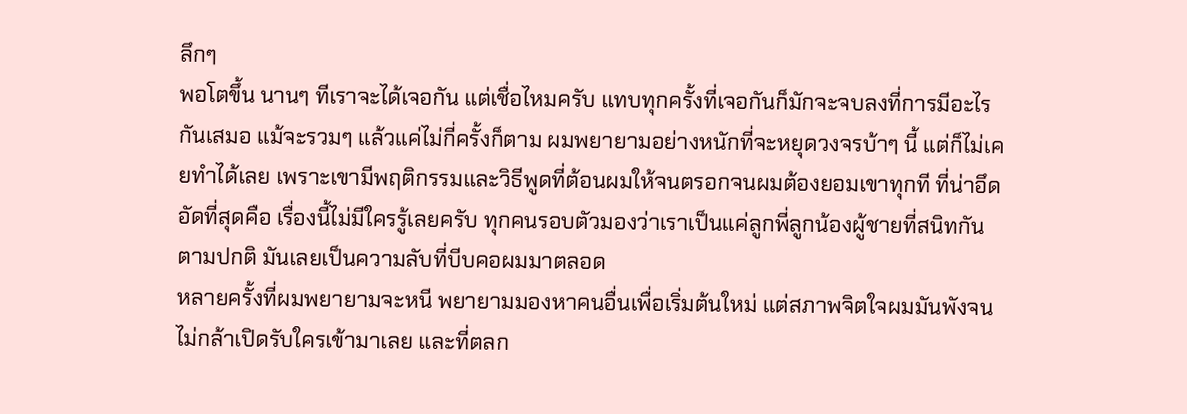ลึกๆ
พอโตขึ้น นานๆ ทีเราจะได้เจอกัน แต่เชื่อไหมครับ แทบทุกครั้งที่เจอกันก็มักจะจบลงที่การมีอะไรกันเสมอ แม้จะรวมๆ แล้วแค่ไม่กี่ครั้งก็ตาม ผมพยายามอย่างหนักที่จะหยุดวงจรบ้าๆ นี้ แต่ก็ไม่เคยทำได้เลย เพราะเขามีพฤติกรรมและวิธีพูดที่ต้อนผมให้จนตรอกจนผมต้องยอมเขาทุกที ที่น่าอึดอัดที่สุดคือ เรื่องนี้ไม่มีใครรู้เลยครับ ทุกคนรอบตัวมองว่าเราเป็นแค่ลูกพี่ลูกน้องผู้ชายที่สนิทกันตามปกติ มันเลยเป็นความลับที่บีบคอผมมาตลอด
หลายครั้งที่ผมพยายามจะหนี พยายามมองหาคนอื่นเพื่อเริ่มต้นใหม่ แต่สภาพจิตใจผมมันพังจนไม่กล้าเปิดรับใครเข้ามาเลย และที่ตลก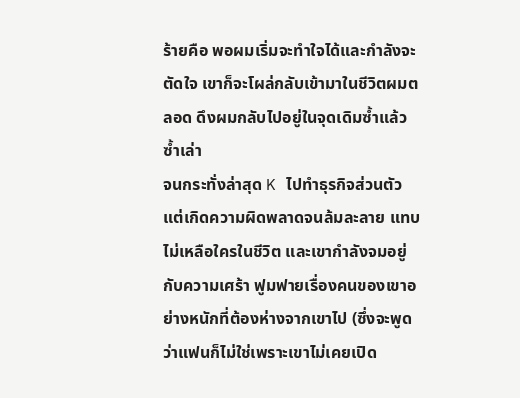ร้ายคือ พอผมเริ่มจะทำใจได้และกำลังจะตัดใจ เขาก็จะโผล่กลับเข้ามาในชีวิตผมตลอด ดึงผมกลับไปอยู่ในจุดเดิมซ้ำแล้วซ้ำเล่า
จนกระทั่งล่าสุด K ไปทำธุรกิจส่วนตัว แต่เกิดความผิดพลาดจนล้มละลาย แทบไม่เหลือใครในชีวิต และเขากำลังจมอยู่กับความเศร้า ฟูมฟายเรื่องคนของเขาอย่างหนักที่ต้องห่างจากเขาไป (ซึ่งจะพูดว่าแฟนก็ไม่ใช่เพราะเขาไม่เคยเปิด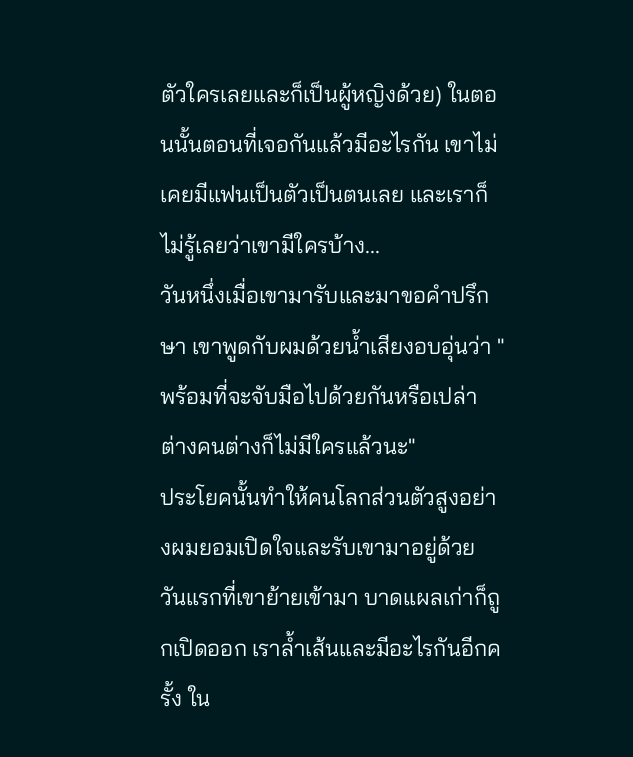ตัวใครเลยและก็เป็นผู้หญิงด้วย) ในตอนนั้นตอนที่เจอกันแล้วมีอะไรกัน เขาไม่เคยมีแฟนเป็นตัวเป็นตนเลย และเราก็ไม่รู้เลยว่าเขามีใครบ้าง...
วันหนึ่งเมื่อเขามารับและมาขอคำปรึกษา เขาพูดกับผมด้วยน้ำเสียงอบอุ่นว่า "พร้อมที่จะจับมือไปด้วยกันหรือเปล่า ต่างคนต่างก็ไม่มีใครแล้วนะ"
ประโยคนั้นทำให้คนโลกส่วนตัวสูงอย่างผมยอมเปิดใจและรับเขามาอยู่ด้วย วันแรกที่เขาย้ายเข้ามา บาดแผลเก่าก็ถูกเปิดออก เราล้ำเส้นและมีอะไรกันอีกครั้ง ใน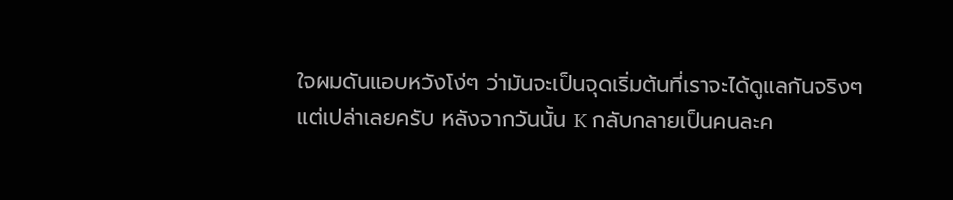ใจผมดันแอบหวังโง่ๆ ว่ามันจะเป็นจุดเริ่มต้นที่เราจะได้ดูแลกันจริงๆ
แต่เปล่าเลยครับ หลังจากวันนั้น K กลับกลายเป็นคนละค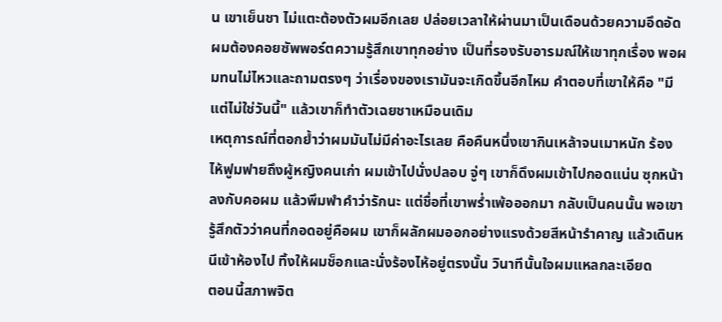น เขาเย็นชา ไม่แตะต้องตัวผมอีกเลย ปล่อยเวลาให้ผ่านมาเป็นเดือนด้วยความอึดอัด ผมต้องคอยซัพพอร์ตความรู้สึกเขาทุกอย่าง เป็นที่รองรับอารมณ์ให้เขาทุกเรื่อง พอผมทนไม่ไหวและถามตรงๆ ว่าเรื่องของเรามันจะเกิดขึ้นอีกไหม คำตอบที่เขาให้คือ "มี แต่ไม่ใช่วันนี้" แล้วเขาก็ทำตัวเฉยชาเหมือนเดิม
เหตุการณ์ที่ตอกย้ำว่าผมมันไม่มีค่าอะไรเลย คือคืนหนึ่งเขากินเหล้าจนเมาหนัก ร้องไห้ฟูมฟายถึงผู้หญิงคนเก่า ผมเข้าไปนั่งปลอบ จู่ๆ เขาก็ดึงผมเข้าไปกอดแน่น ซุกหน้าลงกับคอผม แล้วพึมพำคำว่ารักนะ แต่ชื่อที่เขาพร่ำเพ้อออกมา กลับเป็นคนนั้น พอเขารู้สึกตัวว่าคนที่กอดอยู่คือผม เขาก็ผลักผมออกอย่างแรงด้วยสีหน้ารำคาญ แล้วเดินหนีเข้าห้องไป ทิ้งให้ผมช็อกและนั่งร้องไห้อยู่ตรงนั้น วินาทีนั้นใจผมแหลกละเอียด
ตอนนี้สภาพจิต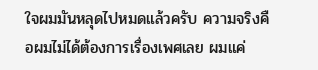ใจผมมันหลุดไปหมดแล้วครับ ความจริงคือผมไม่ได้ต้องการเรื่องเพศเลย ผมแค่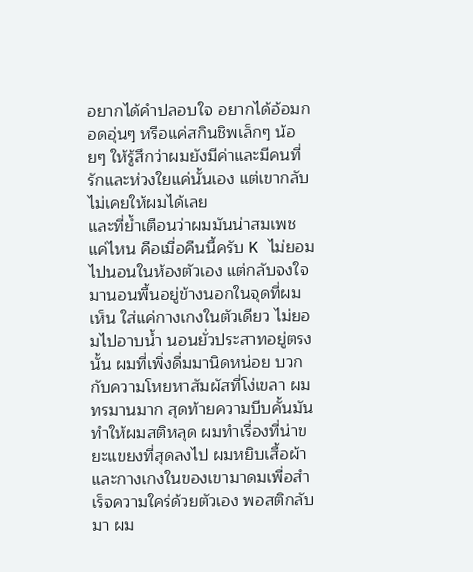อยากได้คำปลอบใจ อยากได้อ้อมกอดอุ่นๆ หรือแค่สกินชิพเล็กๆ น้อยๆ ให้รู้สึกว่าผมยังมีค่าและมีคนที่รักและห่วงใยแค่นั้นเอง แต่เขากลับไม่เคยให้ผมได้เลย
และที่ย้ำเตือนว่าผมมันน่าสมเพชแค่ไหน คือเมื่อคืนนี้ครับ K ไม่ยอมไปนอนในห้องตัวเอง แต่กลับจงใจมานอนพื้นอยู่ข้างนอกในจุดที่ผมเห็น ใส่แค่กางเกงในตัวเดียว ไม่ยอมไปอาบน้ำ นอนยั่วประสาทอยู่ตรงนั้น ผมที่เพิ่งดื่มมานิดหน่อย บวกกับความโหยหาสัมผัสที่โง่เขลา ผมทรมานมาก สุดท้ายความบีบคั้นมันทำให้ผมสติหลุด ผมทำเรื่องที่น่าขยะแขยงที่สุดลงไป ผมหยิบเสื้อผ้าและกางเกงในของเขามาดมเพื่อสำเร็จความใคร่ด้วยตัวเอง พอสติกลับมา ผม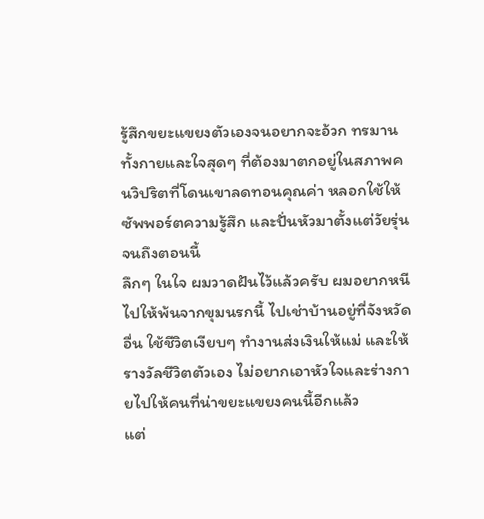รู้สึกขยะแขยงตัวเองจนอยากจะอ้วก ทรมานทั้งกายและใจสุดๆ ที่ต้องมาตกอยู่ในสภาพคนวิปริตที่โดนเขาลดทอนคุณค่า หลอกใช้ให้ซัพพอร์ตความรู้สึก และปั่นหัวมาตั้งแต่วัยรุ่นจนถึงตอนนี้
ลึกๆ ในใจ ผมวาดฝันไว้แล้วครับ ผมอยากหนีไปให้พ้นจากขุมนรกนี้ ไปเช่าบ้านอยู่ที่จังหวัดอื่น ใช้ชีวิตเงียบๆ ทำงานส่งเงินให้แม่ และให้รางวัลชีวิตตัวเอง ไม่อยากเอาหัวใจและร่างกายไปให้คนที่น่าขยะแขยงคนนี้อีกแล้ว
แต่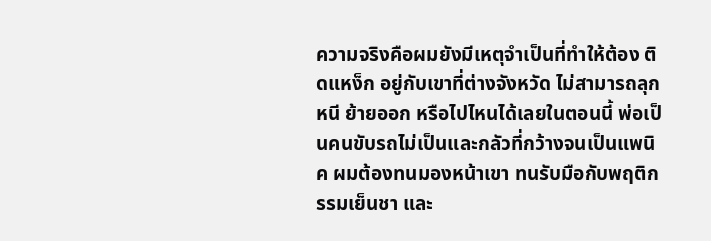ความจริงคือผมยังมีเหตุจำเป็นที่ทำให้ต้อง ติดแหง็ก อยู่กับเขาที่ต่างจังหวัด ไม่สามารถลุกหนี ย้ายออก หรือไปไหนได้เลยในตอนนี้ พ่อเป็นคนขับรถไม่เป็นและกลัวที่กว้างจนเป็นแพนิค ผมต้องทนมองหน้าเขา ทนรับมือกับพฤติกรรมเย็นชา และ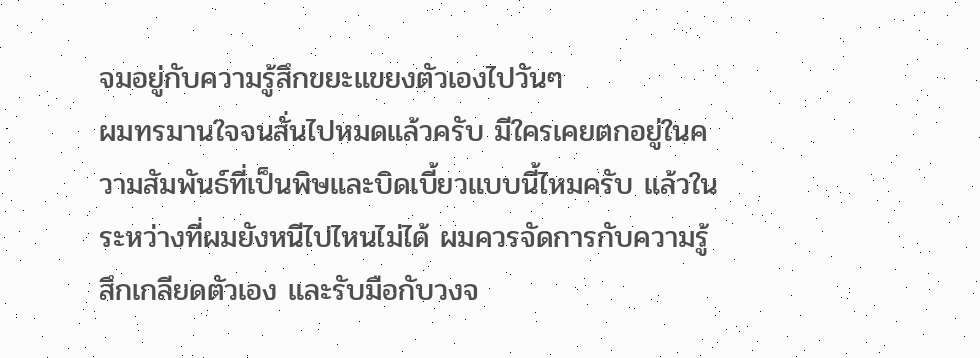จมอยู่กับความรู้สึกขยะแขยงตัวเองไปวันๆ
ผมทรมานใจจนสั่นไปหมดแล้วครับ มีใครเคยตกอยู่ในความสัมพันธ์ที่เป็นพิษและบิดเบี้ยวแบบนี้ไหมครับ แล้วในระหว่างที่ผมยังหนีไปไหนไม่ได้ ผมควรจัดการกับความรู้สึกเกลียดตัวเอง และรับมือกับวงจ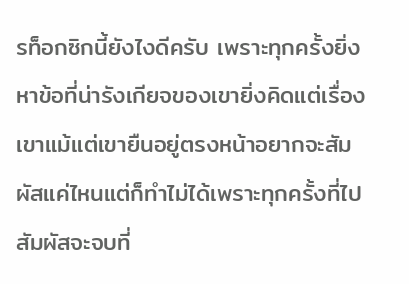รท็อกซิกนี้ยังไงดีครับ เพราะทุกครั้งยิ่งหาข้อที่น่ารังเกียจของเขายิ่งคิดแต่เรื่องเขาแม้แต่เขายืนอยู่ตรงหน้าอยากจะสัมผัสแค่ไหนแต่ก็ทำไม่ได้เพราะทุกครั้งที่ไปสัมผัสจะจบที่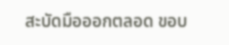สะบัดมือออกตลอด ขอบ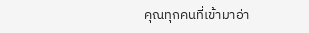คุณทุกคนที่เข้ามาอ่า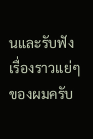นและรับฟังเรื่องราวแย่ๆ ของผมครับ